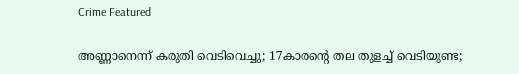Crime Featured

അണ്ണാനെന്ന് കരുതി വെടിവെച്ചു; 17കാരന്റെ തല തുളച്ച് വെടിയുണ്ട;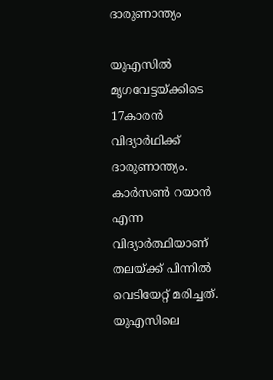ദാരുണാന്ത്യം

യുഎസില്‍ മൃഗവേട്ടയ്ക്കിടെ 17കാരന്‍ വിദ്യാര്‍ഥിക്ക് ദാരുണാന്ത്യം. കാർസൺ റയാൻ എന്ന വിദ്യാര്‍ത്ഥിയാണ് തലയ്ക്ക് പിന്നില്‍ വെടിയേറ്റ് മരിച്ചത്. യുഎസിലെ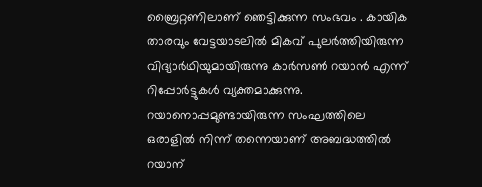ബ്രൈറ്റണിലാണ് ഞെട്ടിക്കുന്ന സംഭവം . കായിക താരവും വേട്ടയാടലില്‍ മികവ് പുലര്‍ത്തിയിരുന്ന വിദ്യാര്‍ഥിയുമായിരുന്നു കാർസൺ റയാൻ എന്ന് റിപ്പോര്‍ട്ടുകള്‍ വ്യക്തമാക്കുന്നു. റയാനൊപ്പമുണ്ടായിരുന്ന സംഘത്തിലെ ഒരാളില്‍ നിന്ന് തന്നെയാണ് അബദ്ധത്തില്‍ റയാന്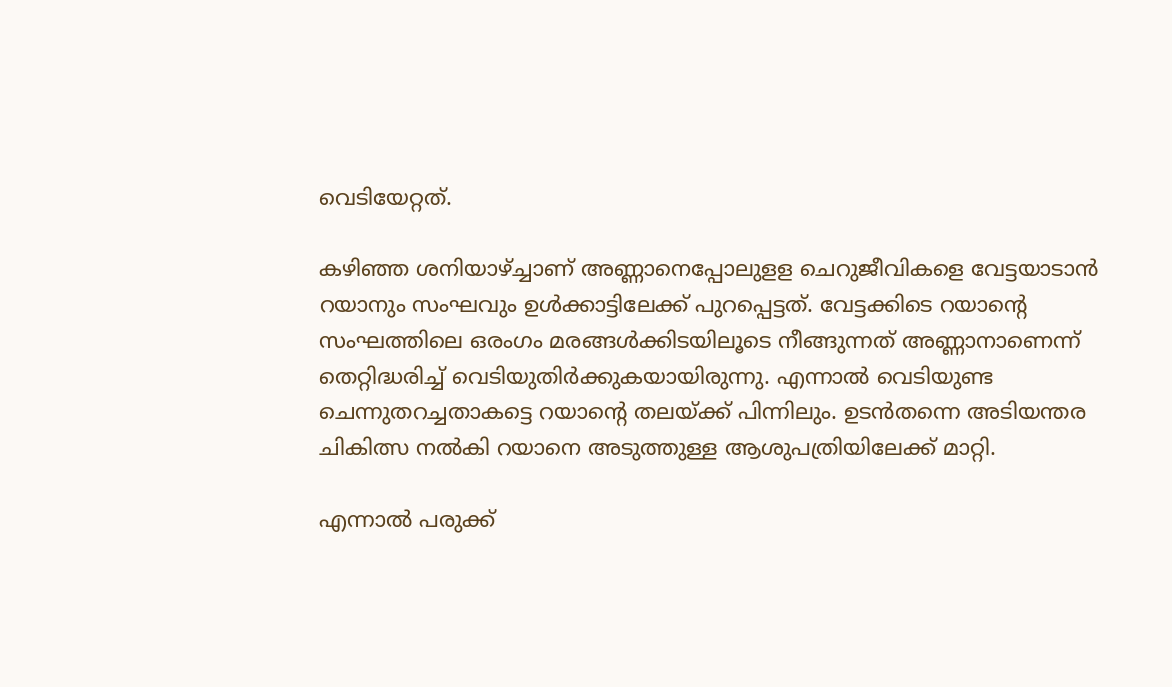വെടിയേറ്റത്.

കഴിഞ്ഞ ശനിയാഴ്ച്ചാണ് അണ്ണാനെപ്പോലുളള ചെറുജീവികളെ വേട്ടയാടാന്‍ റയാനും സംഘവും ഉള്‍ക്കാട്ടിലേക്ക് പുറപ്പെട്ടത്. വേട്ടക്കിടെ റയാന്റെ സംഘത്തിലെ ഒരംഗം മരങ്ങൾക്കിടയിലൂടെ നീങ്ങുന്നത് അണ്ണാനാണെന്ന് തെറ്റിദ്ധരിച്ച് വെടിയുതിർക്കുകയായിരുന്നു. എന്നാല്‍ വെടിയുണ്ട ചെന്നുതറച്ചതാകട്ടെ റയാന്റെ തലയ്ക്ക് പിന്നിലും. ഉടൻതന്നെ അടിയന്തര ചികിത്സ നൽകി റയാനെ അടുത്തുള്ള ആശുപത്രിയിലേക്ക് മാറ്റി.

എന്നാല്‍ പരുക്ക്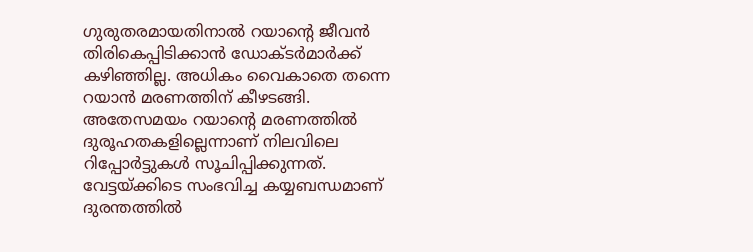ഗുരുതരമായതിനാല്‍ റയാന്റെ ജീവന്‍ തിരികെപ്പിടിക്കാന്‍ ഡോക്ടര്‍മാര്‍ക്ക് കഴിഞ്ഞില്ല. അധികം വൈകാതെ തന്നെ റയാന്‍ മരണത്തിന് കീഴടങ്ങി. അതേസമയം റയാന്റെ മരണത്തില്‍ ദുരൂഹതകളില്ലെന്നാണ് നിലവിലെ റിപ്പോര്‍ട്ടുകള്‍ സൂചിപ്പിക്കുന്നത്. വേട്ടയ്ക്കിടെ സംഭവിച്ച കയ്യബന്ധമാണ് ദുരന്തത്തില്‍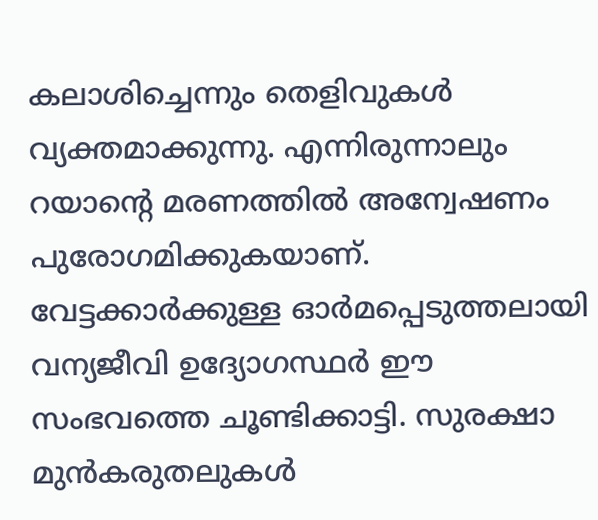കലാശിച്ചെന്നും തെളിവുകള്‍ വ്യക്തമാക്കുന്നു. എന്നിരുന്നാലും റയാന്റെ മരണത്തില്‍ അന്വേഷണം പുരോഗമിക്കുകയാണ്. വേട്ടക്കാർക്കുള്ള ഓർമപ്പെടുത്തലായി വന്യജീവി ഉദ്യോഗസ്ഥർ ഈ സംഭവത്തെ ചൂണ്ടിക്കാട്ടി. സുരക്ഷാ മുൻകരുതലുകൾ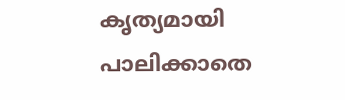കൃത്യമായി പാലിക്കാതെ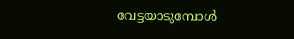വേട്ടയാടുമ്പോൾ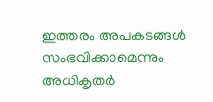ഇത്തരം അപകടങ്ങള്‍ സംഭവിക്കാമെന്നും അധികൃതര്‍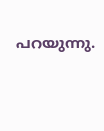പറയുന്നു.